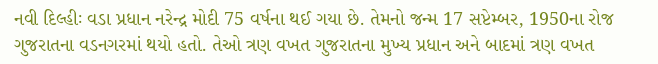નવી દિલ્હીઃ વડા પ્રધાન નરેન્દ્ર મોદી 75 વર્ષના થઈ ગયા છે. તેમનો જન્મ 17 સપ્ટેમ્બર, 1950ના રોજ ગુજરાતના વડનગરમાં થયો હતો. તેઓ ત્રણ વખત ગુજરાતના મુખ્ય પ્રધાન અને બાદમાં ત્રણ વખત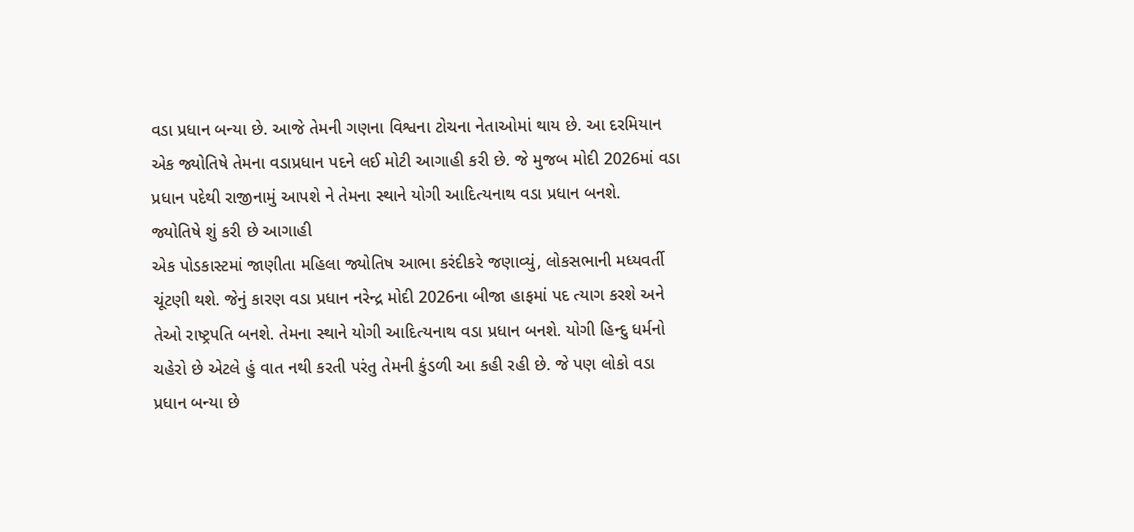વડા પ્રધાન બન્યા છે. આજે તેમની ગણના વિશ્વના ટોચના નેતાઓમાં થાય છે. આ દરમિયાન એક જ્યોતિષે તેમના વડાપ્રધાન પદને લઈ મોટી આગાહી કરી છે. જે મુજબ મોદી 2026માં વડા પ્રધાન પદેથી રાજીનામું આપશે ને તેમના સ્થાને યોગી આદિત્યનાથ વડા પ્રધાન બનશે.
જ્યોતિષે શું કરી છે આગાહી
એક પોડકાસ્ટમાં જાણીતા મહિલા જ્યોતિષ આભા કરંદીકરે જણાવ્યું, લોકસભાની મધ્યવર્તી ચૂંટણી થશે. જેનું કારણ વડા પ્રધાન નરેન્દ્ર મોદી 2026ના બીજા હાફમાં પદ ત્યાગ કરશે અને તેઓ રાષ્ટ્રપતિ બનશે. તેમના સ્થાને યોગી આદિત્યનાથ વડા પ્રધાન બનશે. યોગી હિન્દુ ધર્મનો ચહેરો છે એટલે હું વાત નથી કરતી પરંતુ તેમની કુંડળી આ કહી રહી છે. જે પણ લોકો વડા પ્રધાન બન્યા છે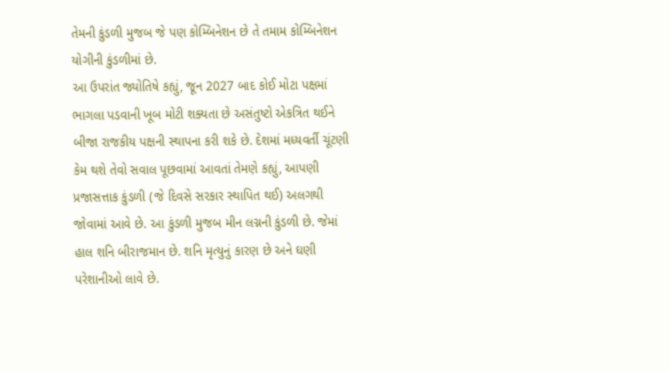તેમની કુંડળી મુજબ જે પણ કોમ્બિનેશન છે તે તમામ કોમ્બિનેશન યોગીની કુંડળીમાં છે.
આ ઉપરાંત જ્યોતિષે કહ્યું, જૂન 2027 બાદ કોઈ મોટા પક્ષમાં ભાગલા પડવાની ખૂબ મોટી શક્યતા છે અસંતુષ્ટો એકત્રિત થઈને બીજા રાજકીય પક્ષની સ્થાપના કરી શકે છે. દેશમાં મધ્યવર્તી ચૂંટણી કેમ થશે તેવો સવાલ પૂછવામાં આવતાં તેમણે કહ્યું, આપણી પ્રજાસત્તાક કુંડળી (જે દિવસે સરકાર સ્થાપિત થઈ) અલગથી જોવામાં આવે છે. આ કુંડળી મુજબ મીન લગ્નની કુંડળી છે. જેમાં હાલ શનિ બીરાજમાન છે. શનિ મૃત્યુનું કારણ છે અને ઘણી પરેશાનીઓ લાવે છે.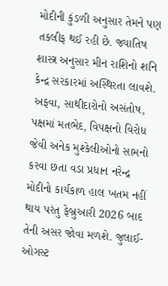મોદીની કુંડળી અનુસાર તેમને પણ તકલીફ થઈ રહી છે. જ્યાતિષ શાસ્ત્ર અનુસાર મીન રાશિનો શનિ કેન્દ્ર સરકારમાં અસ્થિરતા લાવશે. અફવા, સાથીદારોનો અસંતોષ, પક્ષમાં મતભેદ, વિપક્ષનો વિરોધ જેવી અનેક મુશ્કેલીઓનો સામનો કરવા છતા વડા પ્રધાન નરેન્દ્ર મોદીનો કાર્યકાળ હાલ ખતમ નહીં થાય પરંતુ ફેબ્રુઆરી 2026 બાદ તેની અસર જોવા મળશે. જુલાઈ-ઓગસ્ટ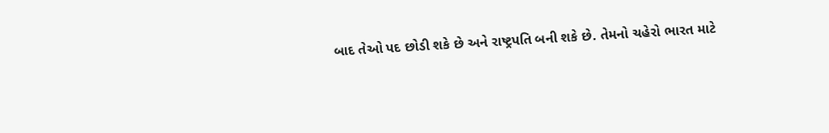બાદ તેઓ પદ છોડી શકે છે અને રાષ્ટ્રપતિ બની શકે છે. તેમનો ચહેરો ભારત માટે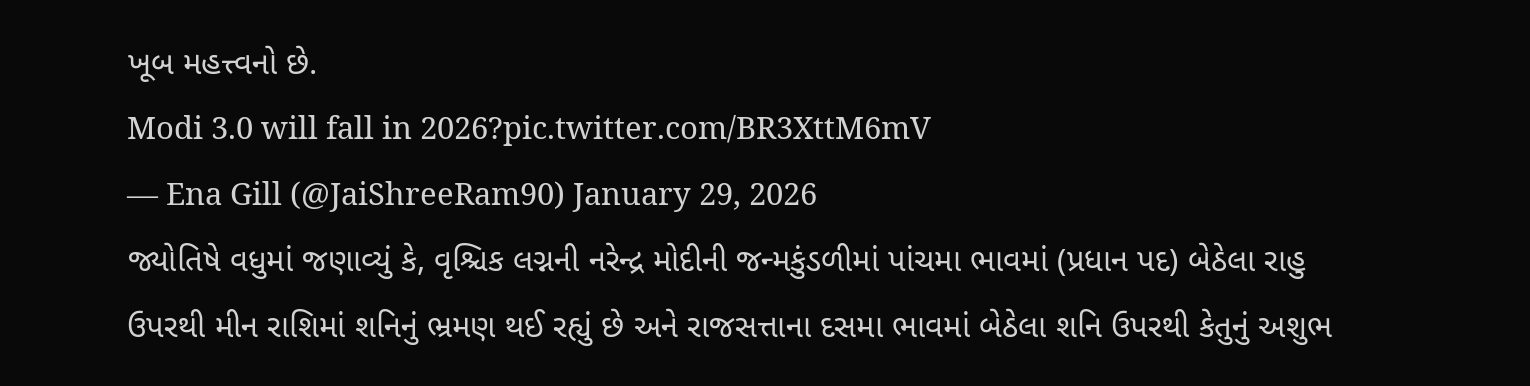ખૂબ મહત્ત્વનો છે.
Modi 3.0 will fall in 2026?pic.twitter.com/BR3XttM6mV
— Ena Gill (@JaiShreeRam90) January 29, 2026
જ્યોતિષે વધુમાં જણાવ્યું કે, વૃશ્ચિક લગ્નની નરેન્દ્ર મોદીની જન્મકુંડળીમાં પાંચમા ભાવમાં (પ્રધાન પદ) બેઠેલા રાહુ ઉપરથી મીન રાશિમાં શનિનું ભ્રમણ થઈ રહ્યું છે અને રાજસત્તાના દસમા ભાવમાં બેઠેલા શનિ ઉપરથી કેતુનું અશુભ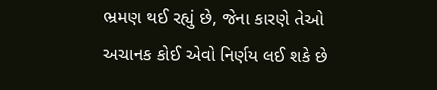ભ્રમણ થઈ રહ્યું છે, જેના કારણે તેઓ અચાનક કોઈ એવો નિર્ણય લઈ શકે છે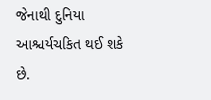જેનાથી દુનિયા આશ્ચર્યચકિત થઈ શકે છે.